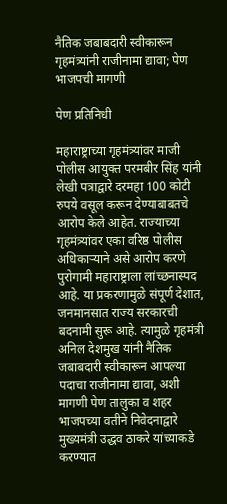नैतिक जबाबदारी स्वीकारून गृहमंत्र्यांनी राजीनामा द्यावा; पेण भाजपची मागणी

पेण प्रतिनिधी

महाराष्ट्राच्या गृहमंत्र्यांवर माजी पोलीस आयुक्त परमबीर सिंह यांनी लेखी पत्राद्वारे दरमहा 100 कोटी रुपये वसूल करून देण्याबाबतचे आरोप केले आहेत. राज्याच्या गृहमंत्र्यांवर एका वरिष्ठ पोलीस अधिकार्‍याने असे आरोप करणे पुरोगामी महाराष्ट्राला लांच्छनास्पद आहे. या प्रकरणामुळे संपूर्ण देशात, जनमानसात राज्य सरकारची बदनामी सुरू आहे. त्यामुळे गृहमंत्री अनिल देशमुख यांनी नैतिक जबाबदारी स्वीकारून आपल्या पदाचा राजीनामा द्यावा, अशी मागणी पेण तालुका व शहर भाजपच्या वतीने निवेदनाद्वारे मुख्यमंत्री उद्धव ठाकरे यांच्याकडे करण्यात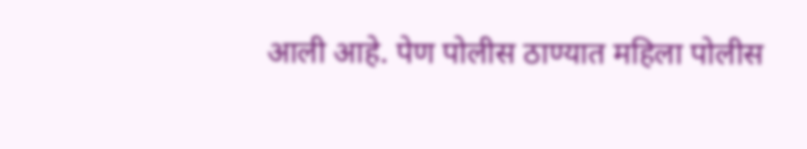आली आहे. पेण पोलीस ठाण्यात महिला पोलीस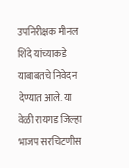उपनिरीक्षक मीनल शिंदे यांच्याकडे याबाबतचे निवेदन देण्यात आले. या वेळी रायगड जिल्हा भाजप सरचिटणीस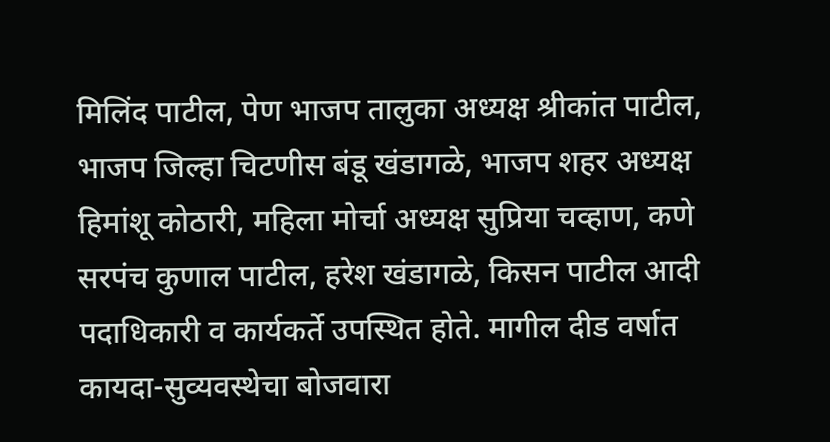मिलिंद पाटील, पेण भाजप तालुका अध्यक्ष श्रीकांत पाटील, भाजप जिल्हा चिटणीस बंडू खंडागळे, भाजप शहर अध्यक्ष हिमांशू कोठारी, महिला मोर्चा अध्यक्ष सुप्रिया चव्हाण, कणे सरपंच कुणाल पाटील, हरेश खंडागळे, किसन पाटील आदी पदाधिकारी व कार्यकर्ते उपस्थित होते. मागील दीड वर्षात कायदा-सुव्यवस्थेचा बोजवारा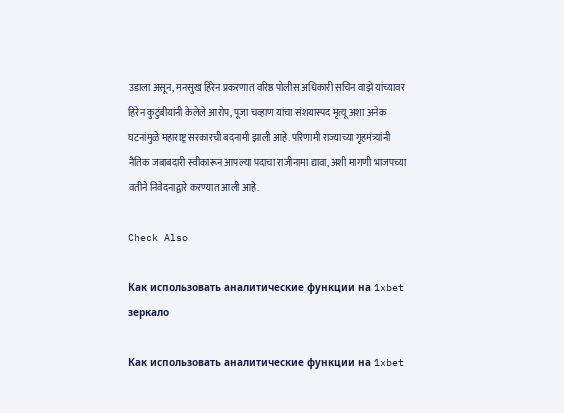उडाला असून, मनसुख हिरेन प्रकरणात वरिष्ठ पोलीस अधिकारी सचिन वाझे यांच्यावर हिरेन कुटुंबीयांनी केलेले आरोप, पूजा चव्हाण यांचा संशयास्पद मृत्यू अशा अनेक घटनांमुळे महाराष्ट्र सरकारची बदनामी झाली आहे. परिणामी राज्याच्या गृहमंत्र्यांनी नैतिक जबाबदारी स्वीकारून आपल्या पदाचा राजीनामा द्यावा, अशी मागणी भाजपच्या वतीने निवेदनाद्वारे करण्यात आली आहे.

Check Also

Как использовать аналитические функции на 1xbet зеркало

Как использовать аналитические функции на 1xbet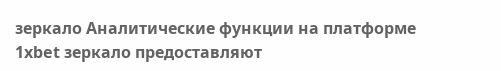зеркало Аналитические функции на платформе 1xbet зеркало предоставляют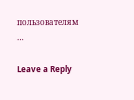пользователям …

Leave a Reply